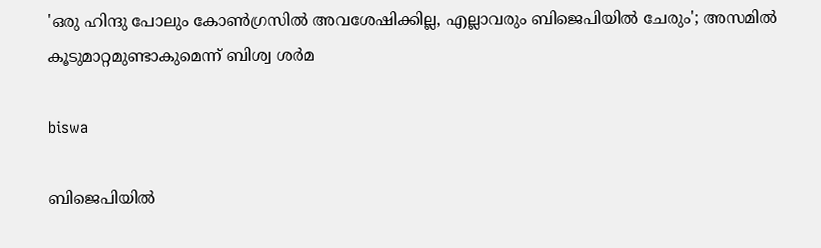'ഒരു ഹിന്ദു പോലും കോണ്‍ഗ്രസില്‍ അവശേഷിക്കില്ല, എല്ലാവരും ബിജെപിയില്‍ ചേരും'; അസമില്‍ കൂടുമാറ്റമുണ്ടാകുമെന്ന് ബിശ്വ ശര്‍മ

biswa

ബിജെപിയില്‍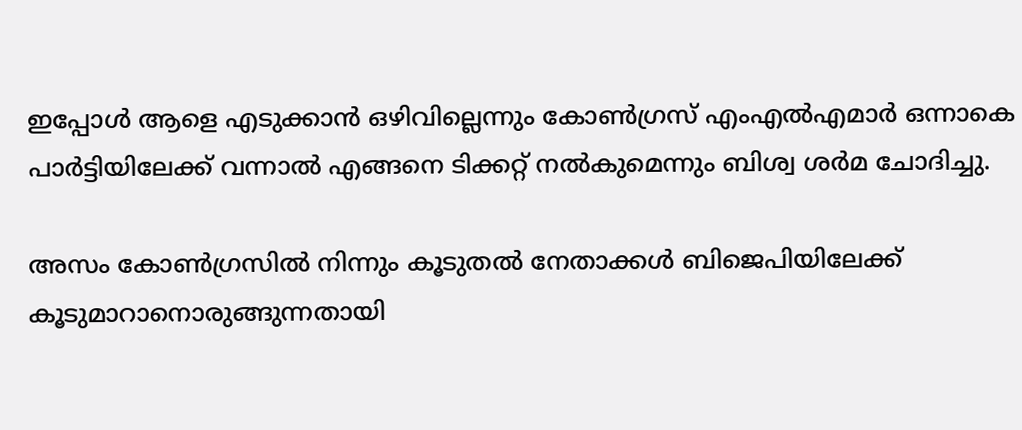ഇപ്പോള്‍ ആളെ എടുക്കാന്‍ ഒഴിവില്ലെന്നും കോണ്‍ഗ്രസ് എംഎല്‍എമാര്‍ ഒന്നാകെ പാര്‍ട്ടിയിലേക്ക് വന്നാല്‍ എങ്ങനെ ടിക്കറ്റ് നല്‍കുമെന്നും ബിശ്വ ശര്‍മ ചോദിച്ചു.

അസം കോണ്‍ഗ്രസില്‍ നിന്നും കൂടുതല്‍ നേതാക്കള്‍ ബിജെപിയിലേക്ക് കൂടുമാറാനൊരുങ്ങുന്നതായി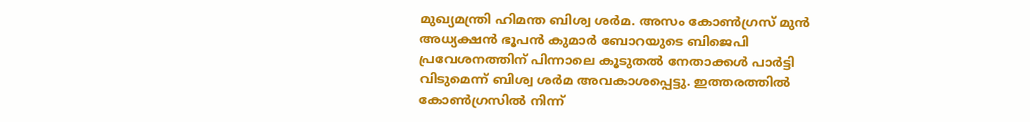മുഖ്യമന്ത്രി ഹിമന്ത ബിശ്വ ശര്‍മ. അസം കോണ്‍ഗ്രസ് മുന്‍ അധ്യക്ഷന്‍ ഭൂപന്‍ കുമാര്‍ ബോറയുടെ ബിജെപി പ്രവേശനത്തിന് പിന്നാലെ കൂടുതല്‍ നേതാക്കള്‍ പാര്‍ട്ടി വിടുമെന്ന് ബിശ്വ ശര്‍മ അവകാശപ്പെട്ടു. ഇത്തരത്തില്‍ കോണ്‍ഗ്രസില്‍ നിന്ന്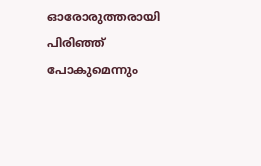ഓരോരുത്തരായി പിരിഞ്ഞ് പോകുമെന്നും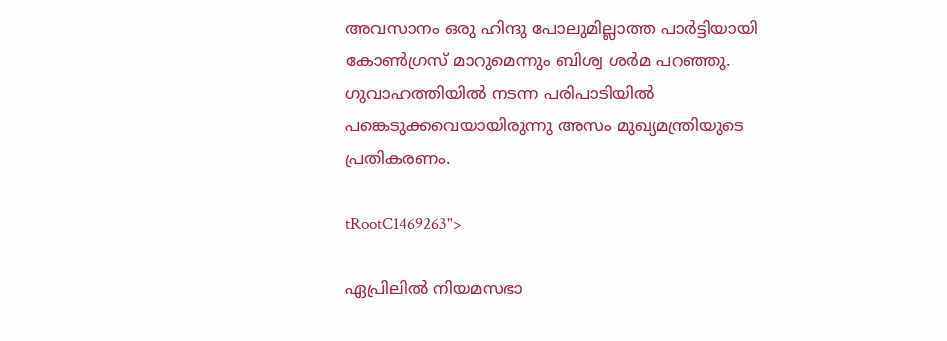അവസാനം ഒരു ഹിന്ദു പോലുമില്ലാത്ത പാര്‍ട്ടിയായി കോണ്‍ഗ്രസ് മാറുമെന്നും ബിശ്വ ശര്‍മ പറഞ്ഞു. ഗുവാഹത്തിയില്‍ നടന്ന പരിപാടിയില്‍ പങ്കെടുക്കവെയായിരുന്നു അസം മുഖ്യമന്ത്രിയുടെ പ്രതികരണം.

tRootC1469263">

ഏപ്രിലില്‍ നിയമസഭാ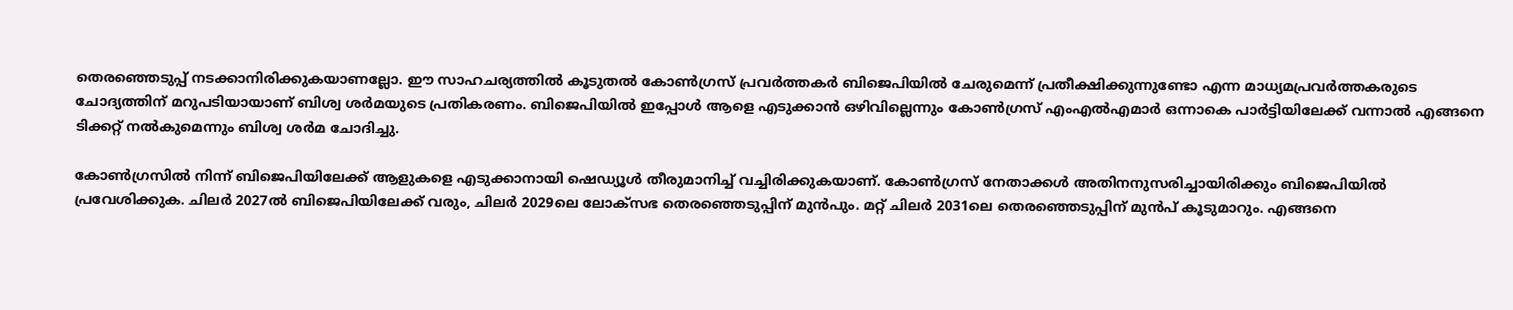തെരഞ്ഞെടുപ്പ് നടക്കാനിരിക്കുകയാണല്ലോ. ഈ സാഹചര്യത്തില്‍ കൂടുതല്‍ കോണ്‍ഗ്രസ് പ്രവര്‍ത്തകര്‍ ബിജെപിയില്‍ ചേരുമെന്ന് പ്രതീക്ഷിക്കുന്നുണ്ടോ എന്ന മാധ്യമപ്രവര്‍ത്തകരുടെ ചോദ്യത്തിന് മറുപടിയായാണ് ബിശ്വ ശര്‍മയുടെ പ്രതികരണം. ബിജെപിയില്‍ ഇപ്പോള്‍ ആളെ എടുക്കാന്‍ ഒഴിവില്ലെന്നും കോണ്‍ഗ്രസ് എംഎല്‍എമാര്‍ ഒന്നാകെ പാര്‍ട്ടിയിലേക്ക് വന്നാല്‍ എങ്ങനെ ടിക്കറ്റ് നല്‍കുമെന്നും ബിശ്വ ശര്‍മ ചോദിച്ചു.

കോണ്‍ഗ്രസില്‍ നിന്ന് ബിജെപിയിലേക്ക് ആളുകളെ എടുക്കാനായി ഷെഡ്യൂള്‍ തീരുമാനിച്ച് വച്ചിരിക്കുകയാണ്. കോണ്‍ഗ്രസ് നേതാക്കള്‍ അതിനനുസരിച്ചായിരിക്കും ബിജെപിയില്‍ പ്രവേശിക്കുക. ചിലര്‍ 2027ല്‍ ബിജെപിയിലേക്ക് വരും, ചിലര്‍ 2029ലെ ലോക്സഭ തെരഞ്ഞെടുപ്പിന് മുന്‍പും. മറ്റ് ചിലര്‍ 2031ലെ തെരഞ്ഞെടുപ്പിന് മുന്‍പ് കൂടുമാറും. എങ്ങനെ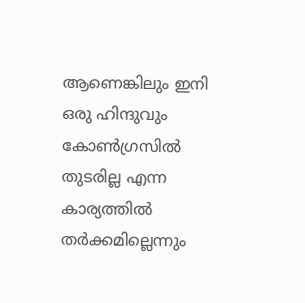ആണെങ്കിലും ഇനി ഒരു ഹിന്ദുവും കോണ്‍ഗ്രസില്‍ തുടരില്ല എന്ന കാര്യത്തില്‍ തര്‍ക്കമില്ലെന്നും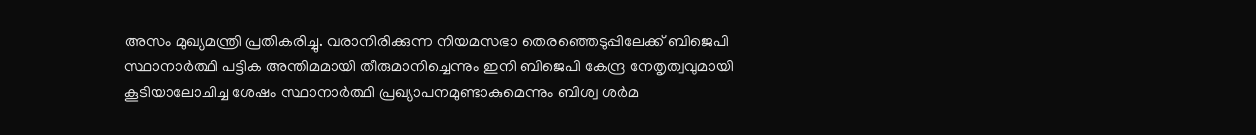അസം മുഖ്യമന്ത്രി പ്രതികരിച്ചു. വരാനിരിക്കുന്ന നിയമസഭാ തെരഞ്ഞെടുപ്പിലേക്ക് ബിജെപി സ്ഥാനാര്‍ത്ഥി പട്ടിക അന്തിമമായി തീരുമാനിച്ചെന്നും ഇനി ബിജെപി കേന്ദ്ര നേതൃത്വവുമായി കൂടിയാലോചിച്ച ശേഷം സ്ഥാനാര്‍ത്ഥി പ്രഖ്യാപനമുണ്ടാകുമെന്നും ബിശ്വ ശര്‍മ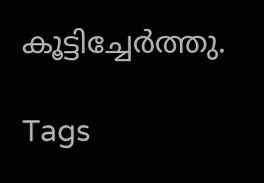കൂട്ടിച്ചേര്‍ത്തു.

Tags